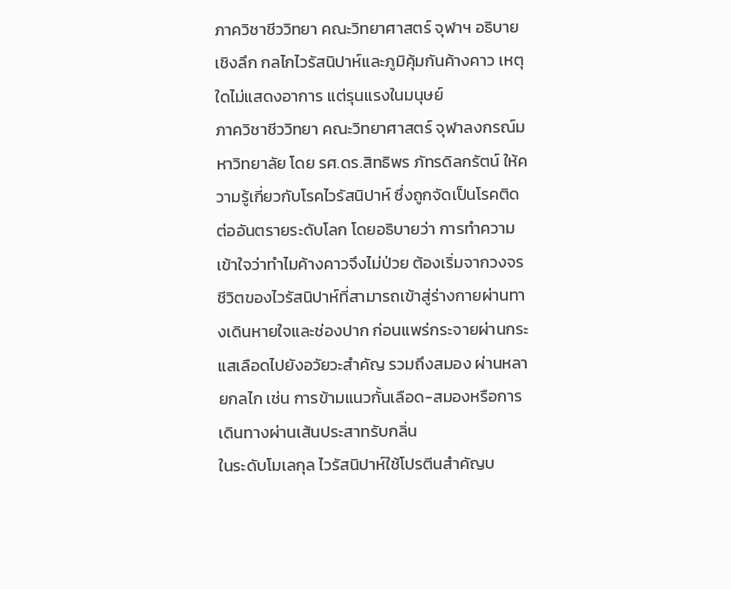ภาควิชาชีววิทยา คณะวิทยาศาสตร์ จุฬาฯ อธิบายเชิงลึก กลไกไวรัสนิปาห์และภูมิคุ้มกันค้างคาว เหตุใดไม่แสดงอาการ แต่รุนแรงในมนุษย์
ภาควิชาชีววิทยา คณะวิทยาศาสตร์ จุฬาลงกรณ์มหาวิทยาลัย โดย รศ.ดร.สิทธิพร ภัทรดิลกรัตน์ ให้ความรู้เกี่ยวกับโรคไวรัสนิปาห์ ซึ่งถูกจัดเป็นโรคติดต่ออันตรายระดับโลก โดยอธิบายว่า การทำความเข้าใจว่าทำไมค้างคาวจึงไม่ป่วย ต้องเริ่มจากวงจรชีวิตของไวรัสนิปาห์ที่สามารถเข้าสู่ร่างกายผ่านทางเดินหายใจและช่องปาก ก่อนแพร่กระจายผ่านกระแสเลือดไปยังอวัยวะสำคัญ รวมถึงสมอง ผ่านหลายกลไก เช่น การข้ามแนวกั้นเลือด-สมองหรือการเดินทางผ่านเส้นประสาทรับกลิ่น
ในระดับโมเลกุล ไวรัสนิปาห์ใช้โปรตีนสำคัญบ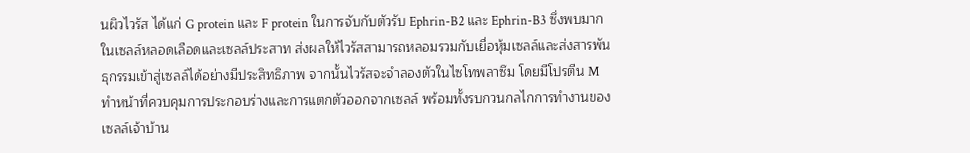นผิวไวรัส ได้แก่ G protein และ F protein ในการจับกับตัวรับ Ephrin-B2 และ Ephrin-B3 ซึ่งพบมากในเซลล์หลอดเลือดและเซลล์ประสาท ส่งผลให้ไวรัสสามารถหลอมรวมกับเยื่อหุ้มเซลล์และส่งสารพันธุกรรมเข้าสู่เซลล์ได้อย่างมีประสิทธิภาพ จากนั้นไวรัสจะจำลองตัวในไซโทพลาซึม โดยมีโปรตีน M ทำหน้าที่ควบคุมการประกอบร่างและการแตกตัวออกจากเซลล์ พร้อมทั้งรบกวนกลไกการทำงานของเซลล์เจ้าบ้าน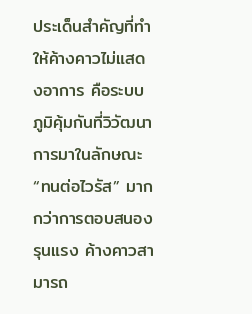ประเด็นสำคัญที่ทำให้ค้างคาวไม่แสดงอาการ คือระบบภูมิคุ้มกันที่วิวัฒนาการมาในลักษณะ “ทนต่อไวรัส” มากกว่าการตอบสนองรุนแรง ค้างคาวสามารถ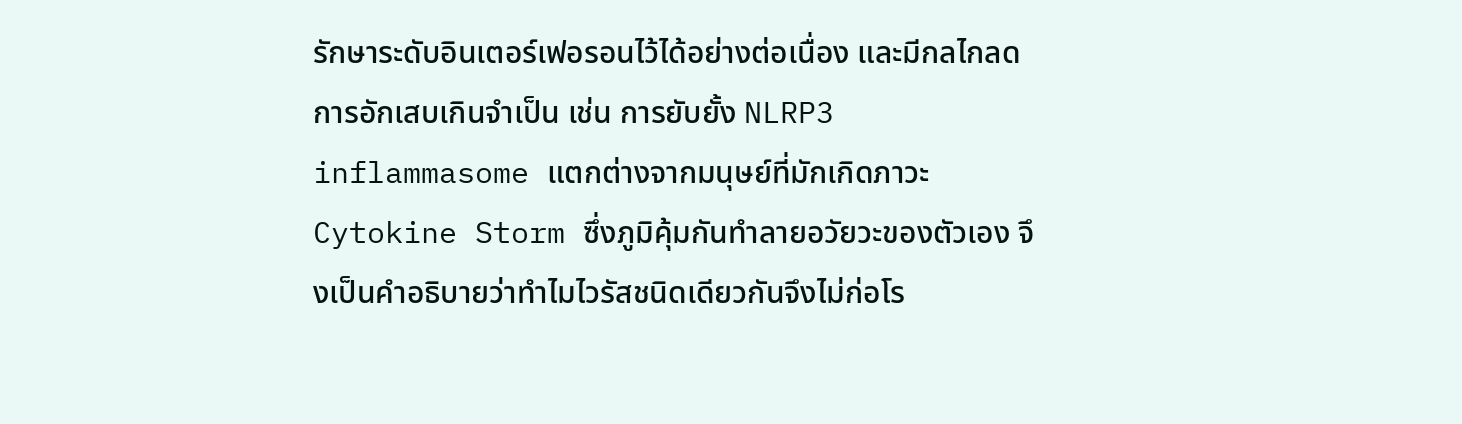รักษาระดับอินเตอร์เฟอรอนไว้ได้อย่างต่อเนื่อง และมีกลไกลดการอักเสบเกินจำเป็น เช่น การยับยั้ง NLRP3 inflammasome แตกต่างจากมนุษย์ที่มักเกิดภาวะ Cytokine Storm ซึ่งภูมิคุ้มกันทำลายอวัยวะของตัวเอง จึงเป็นคำอธิบายว่าทำไมไวรัสชนิดเดียวกันจึงไม่ก่อโร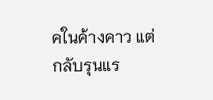คในค้างคาว แต่กลับรุนแร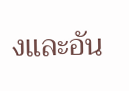งและอัน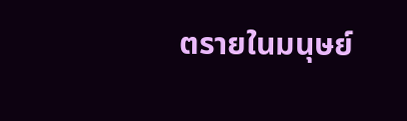ตรายในมนุษย์